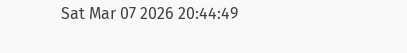Sat Mar 07 2026 20:44:49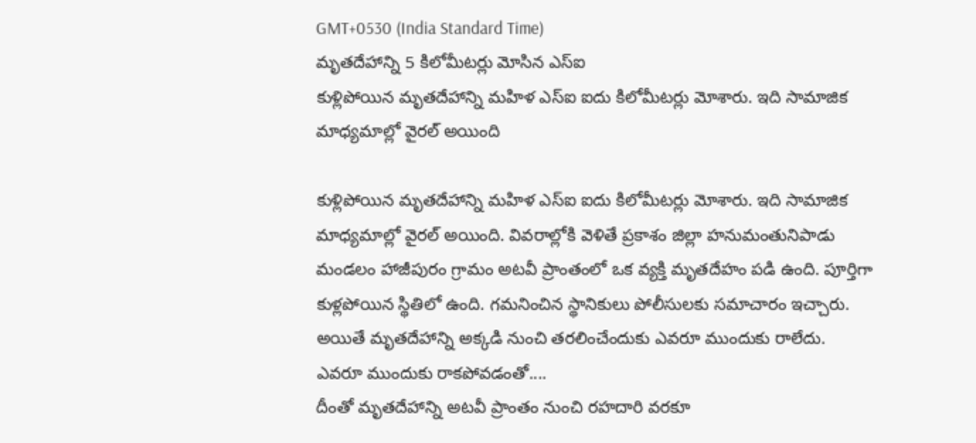GMT+0530 (India Standard Time)
మృతదేహాన్ని 5 కిలోమీటర్లు మోసిన ఎస్ఐ
కుళ్లిపోయిన మృతదేహాన్ని మహిళ ఎస్ఐ ఐదు కిలోమీటర్లు మోశారు. ఇది సామాజిక మాధ్యమాల్లో వైరల్ అయింది

కుళ్లిపోయిన మృతదేహాన్ని మహిళ ఎస్ఐ ఐదు కిలోమీటర్లు మోశారు. ఇది సామాజిక మాధ్యమాల్లో వైరల్ అయింది. వివరాల్లోకి వెళితే ప్రకాశం జిల్లా హనుమంతునిపాడు మండలం హాజీపురం గ్రామం అటవీ ప్రాంతంలో ఒక వ్యక్తి మృతదేహం పడి ఉంది. పూర్తిగా కుళ్లపోయిన స్థితిలో ఉంది. గమనించిన స్థానికులు పోలీసులకు సమాచారం ఇచ్చారు. అయితే మృతదేహాన్ని అక్కడి నుంచి తరలించేందుకు ఎవరూ ముందుకు రాలేదు.
ఎవరూ ముందుకు రాకపోవడంతో....
దీంతో మృతదేహాన్ని అటవీ ప్రాంతం నుంచి రహదారి వరకూ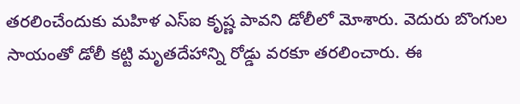తరలించేందుకు మహిళ ఎస్ఐ కృష్ణ పావని డోలీలో మోశారు. వెదురు బొంగుల సాయంతో డోలీ కట్టి మృతదేహాన్ని రోడ్డు వరకూ తరలించారు. ఈ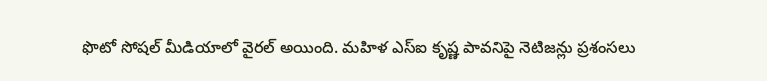ఫొటో సోషల్ మీడియాలో వైరల్ అయింది. మహిళ ఎస్ఐ కృష్ణ పావనిపై నెటిజన్లు ప్రశంసలు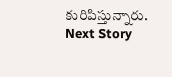కురిపిస్తున్నారు.
Next Story